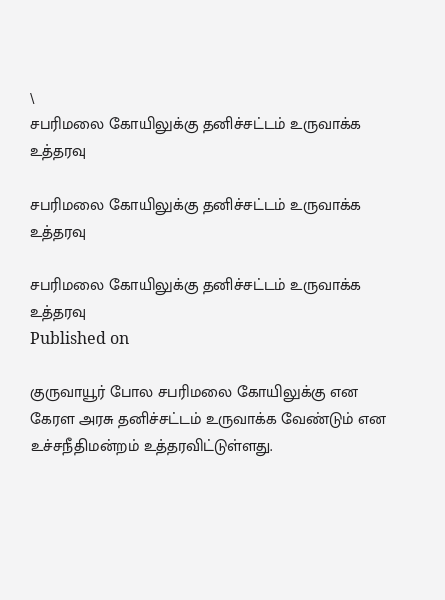\
சபரிமலை கோயிலுக்கு தனிச்சட்டம் உருவாக்க உத்தரவு

சபரிமலை கோயிலுக்கு தனிச்சட்டம் உருவாக்க உத்தரவு

சபரிமலை கோயிலுக்கு தனிச்சட்டம் உருவாக்க உத்தரவு
Published on

குருவாயூர் போல சபரிமலை கோயிலுக்கு என கேரள அரசு தனிச்சட்டம் உருவாக்க வேண்டும் என உச்சநீதிமன்றம் உத்தரவிட்டுள்ளது.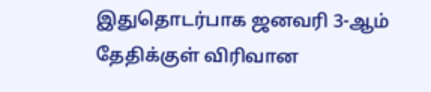இதுதொடர்பாக ஜனவரி 3-ஆம் தேதிக்குள் விரிவான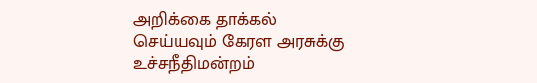அறிக்கை தாக்கல் செய்யவும் கேரள அரசுக்கு உச்சநீதிமன்றம்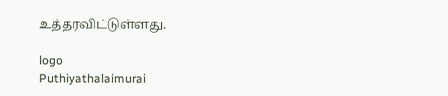உத்தரவிட்டுள்ளது.

logo
Puthiyathalaimurai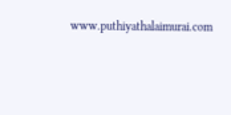www.puthiyathalaimurai.com